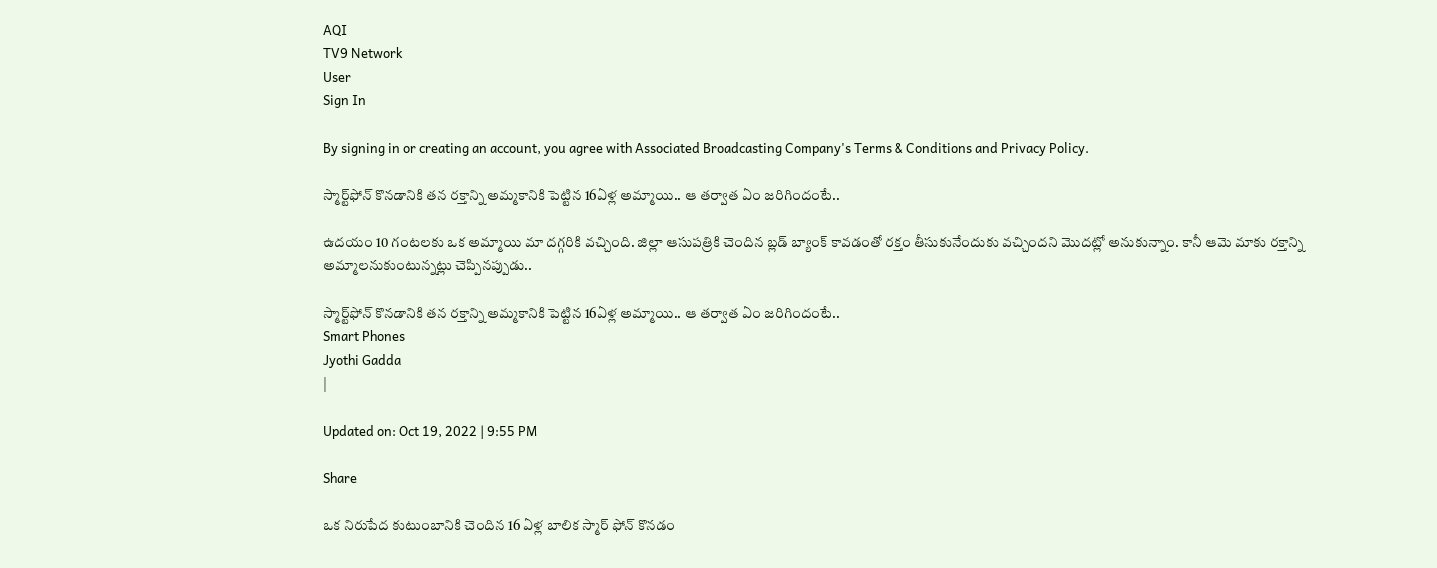AQI
TV9 Network
User
Sign In

By signing in or creating an account, you agree with Associated Broadcasting Company's Terms & Conditions and Privacy Policy.

స్మార్ట్‌ఫోన్‌ కొనడానికి తన రక్తాన్ని అమ్మకానికి పెట్టిన 16ఏళ్ల అమ్మాయి.. ఆ తర్వాత ఏం జరిగిందంటే..

ఉదయం 10 గంటలకు ఒక అమ్మాయి మా దగ్గరికి వచ్చింది. జిల్లా ఆసుపత్రికి చెందిన బ్లడ్ బ్యాంక్ కావడంతో రక్తం తీసుకునేందుకు వచ్చిందని మొదట్లో అనుకున్నాం. కానీ ఆమె మాకు రక్తాన్ని అమ్మాలనుకుంటున్నట్లు చెప్పినప్పుడు..

స్మార్ట్‌ఫోన్‌ కొనడానికి తన రక్తాన్ని అమ్మకానికి పెట్టిన 16ఏళ్ల అమ్మాయి.. ఆ తర్వాత ఏం జరిగిందంటే..
Smart Phones
Jyothi Gadda
|

Updated on: Oct 19, 2022 | 9:55 PM

Share

ఒక నిరుపేద కుటుంబానికి చెందిన 16 ఏళ్ల బాలిక స్మార్‌ ఫోన్‌ కొనడం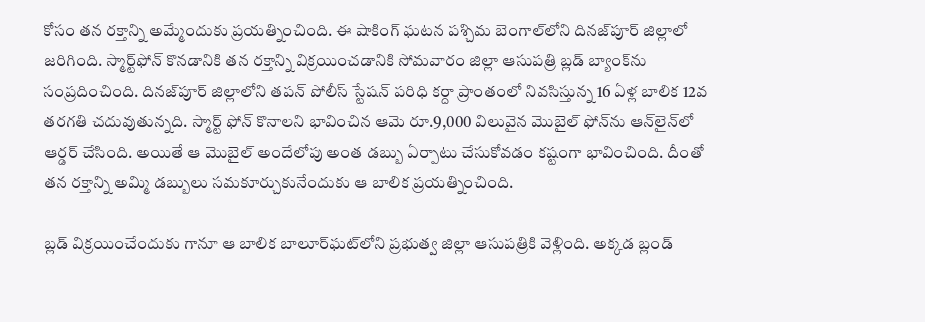కోసం తన రక్తాన్ని అమ్మేందుకు ప్రయత్నించింది. ఈ షాకింగ్‌ ఘటన పశ్చిమ బెంగాల్‌లోని దినజ్‌పూర్‌ జిల్లాలో జరిగింది. స్మార్ట్‌ఫోన్ కొనడానికి తన రక్తాన్ని విక్రయించడానికి సోమవారం జిల్లా ఆసుపత్రి బ్లడ్ బ్యాంక్‌ను సంప్రదించింది. దినజ్‌పూర్‌ జిల్లాలోని తపన్ పోలీస్ స్టేషన్ పరిధి కర్దా ప్రాంతంలో నివసిస్తున్న 16 ఏళ్ల బాలిక 12వ తరగతి చదువుతున్నది. స్మార్ట్‌ ఫోన్‌ కొనాలని భావించిన ఆమె రూ.9,000 విలువైన మొబైల్‌ ఫోన్‌ను ఆన్‌లైన్‌లో ఆర్డర్‌ చేసింది. అయితే ఆ మొబైల్‌ అందేలోపు అంత డబ్బు ఏర్పాటు చేసుకోవడం కష్టంగా భావించింది. దీంతో తన రక్తాన్ని అమ్మి డబ్బులు సమకూర్చుకునేందుకు ఆ బాలిక ప్రయత్నించింది.

బ్లడ్‌ విక్రయించేందుకు గానూ ఆ బాలిక బాలూర్‌ఘట్‌లోని ప్రభుత్వ జిల్లా ఆసుపత్రికి వెళ్లింది. అక్కడ బ్లండ్‌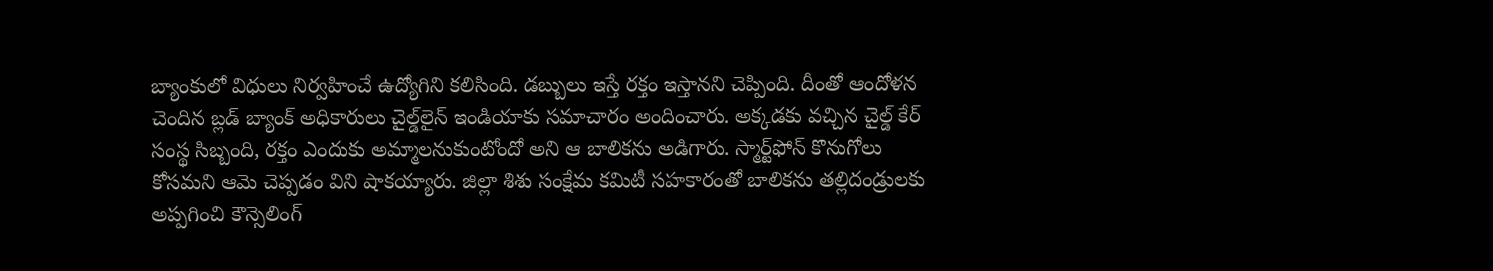బ్యాంకులో విధులు నిర్వహించే ఉద్యోగిని కలిసింది. డబ్బులు ఇస్తే రక్తం ఇస్తానని చెప్పింది. దీంతో ఆందోళన చెందిన బ్లడ్ బ్యాంక్ అధికారులు చైల్డ్‌లైన్ ఇండియాకు సమాచారం అందించారు. అక్కడకు వచ్చిన చైల్డ్‌ కేర్‌ సంస్థ సిబ్బంది, రక్తం ఎందుకు అమ్మాలనుకుంటోందో అని ఆ బాలికను అడిగారు. స్మార్ట్‌ఫోన్‌ కొనుగోలు కోసమని ఆమె చెప్పడం విని షాకయ్యారు. జిల్లా శిశు సంక్షేమ కమిటీ సహకారంతో బాలికను తల్లిదండ్రులకు అప్పగించి కౌన్సెలింగ్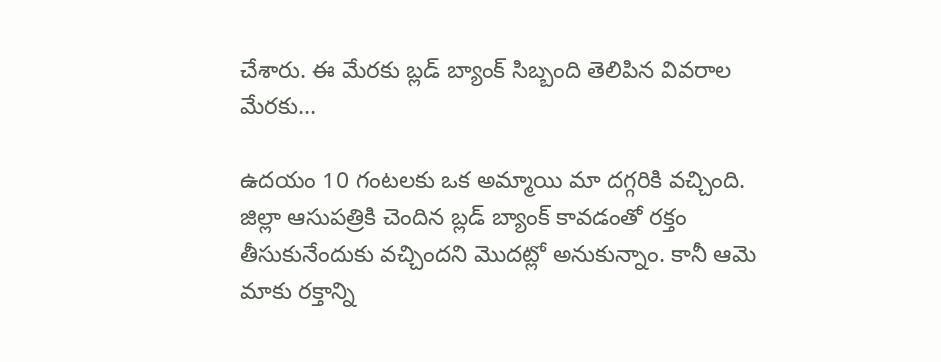చేశారు. ఈ మేరకు బ్లడ్‌ బ్యాంక్‌ సిబ్బంది తెలిపిన వివరాల మేరకు…

ఉదయం 10 గంటలకు ఒక అమ్మాయి మా దగ్గరికి వచ్చింది. జిల్లా ఆసుపత్రికి చెందిన బ్లడ్ బ్యాంక్ కావడంతో రక్తం తీసుకునేందుకు వచ్చిందని మొదట్లో అనుకున్నాం. కానీ ఆమె మాకు రక్తాన్ని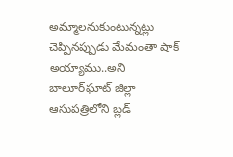అమ్మాలనుకుంటున్నట్లు చెప్పినప్పుడు మేమంతా షాక్ అయ్యాము..అని బాలూర్‌ఘాట్ జిల్లా ఆసుపత్రిలోని బ్లడ్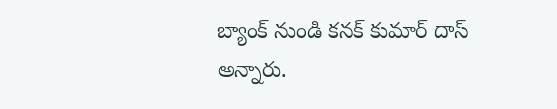బ్యాంక్ నుండి కనక్ కుమార్ దాస్ అన్నారు.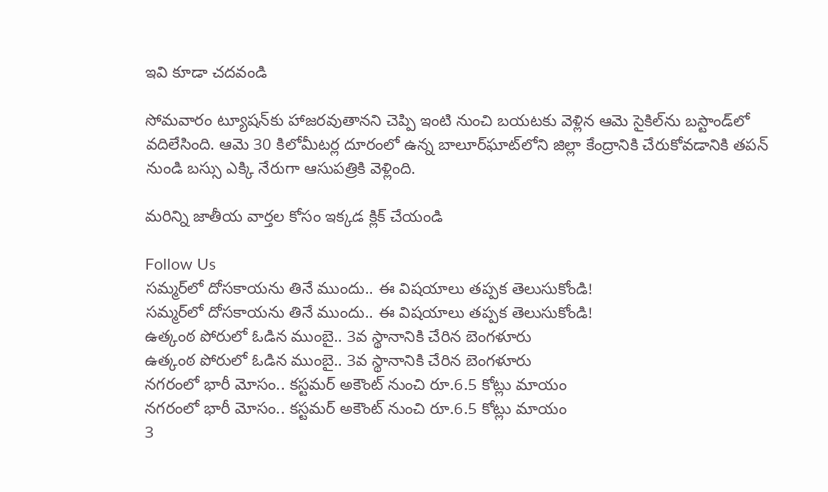ఇవి కూడా చదవండి

సోమవారం ట్యూషన్‌కు హాజరవుతానని చెప్పి ఇంటి నుంచి బయటకు వెళ్లిన ఆమె సైకిల్‌ను బస్టాండ్‌లో వదిలేసింది. ఆమె 30 కిలోమీటర్ల దూరంలో ఉన్న బాలూర్‌ఘాట్‌లోని జిల్లా కేంద్రానికి చేరుకోవడానికి తపన్ నుండి బస్సు ఎక్కి నేరుగా ఆసుపత్రికి వెళ్లింది.

మరిన్ని జాతీయ వార్తల కోసం ఇక్కడ క్లిక్ చేయండి

Follow Us
సమ్మర్‌లో దోసకాయను తినే ముందు.. ఈ విషయాలు తప్పక తెలుసుకోండి!
సమ్మర్‌లో దోసకాయను తినే ముందు.. ఈ విషయాలు తప్పక తెలుసుకోండి!
ఉత్కంఠ పోరులో ఓడిన ముంబై.. 3వ స్థానానికి చేరిన బెంగళూరు
ఉత్కంఠ పోరులో ఓడిన ముంబై.. 3వ స్థానానికి చేరిన బెంగళూరు
నగరంలో భారీ మోసం.. కస్టమర్ అకౌంట్ నుంచి రూ.6.5 కోట్లు మాయం
నగరంలో భారీ మోసం.. కస్టమర్ అకౌంట్ నుంచి రూ.6.5 కోట్లు మాయం
3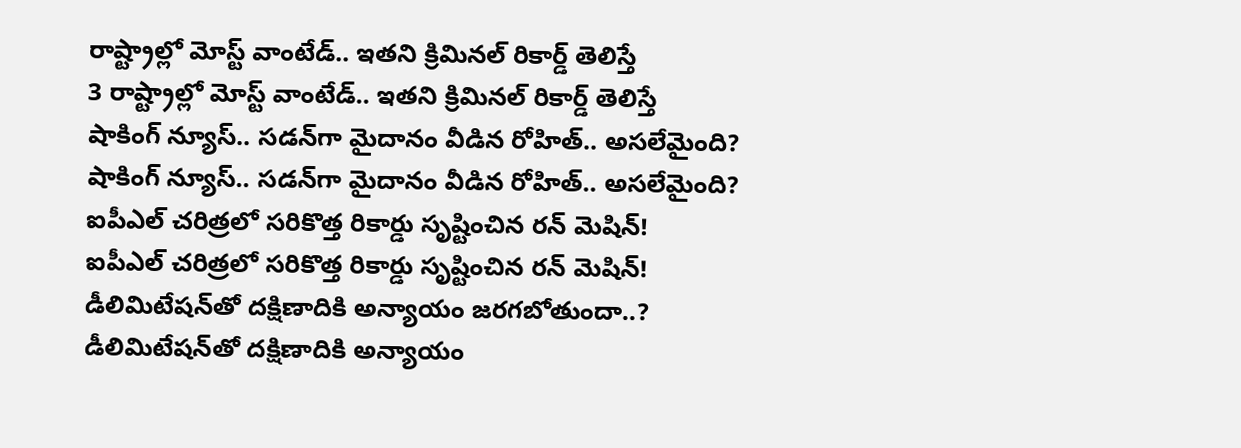రాష్ట్రాల్లో మోస్ట్‌ వాంటేడ్.. ఇతని క్రిమినల్ రికార్డ్ తెలిస్తే
3 రాష్ట్రాల్లో మోస్ట్‌ వాంటేడ్.. ఇతని క్రిమినల్ రికార్డ్ తెలిస్తే
షాకింగ్ న్యూస్.. సడన్‌గా మైదానం వీడిన రోహిత్.. అసలేమైంది?
షాకింగ్ న్యూస్.. సడన్‌గా మైదానం వీడిన రోహిత్.. అసలేమైంది?
ఐపీఎల్ చరిత్రలో సరికొత్త రికార్డు సృష్టించిన రన్ మెషిన్!
ఐపీఎల్ చరిత్రలో సరికొత్త రికార్డు సృష్టించిన రన్ మెషిన్!
డీలిమిటేషన్‌తో దక్షిణాదికి అన్యాయం జరగబోతుందా..?
డీలిమిటేషన్‌తో దక్షిణాదికి అన్యాయం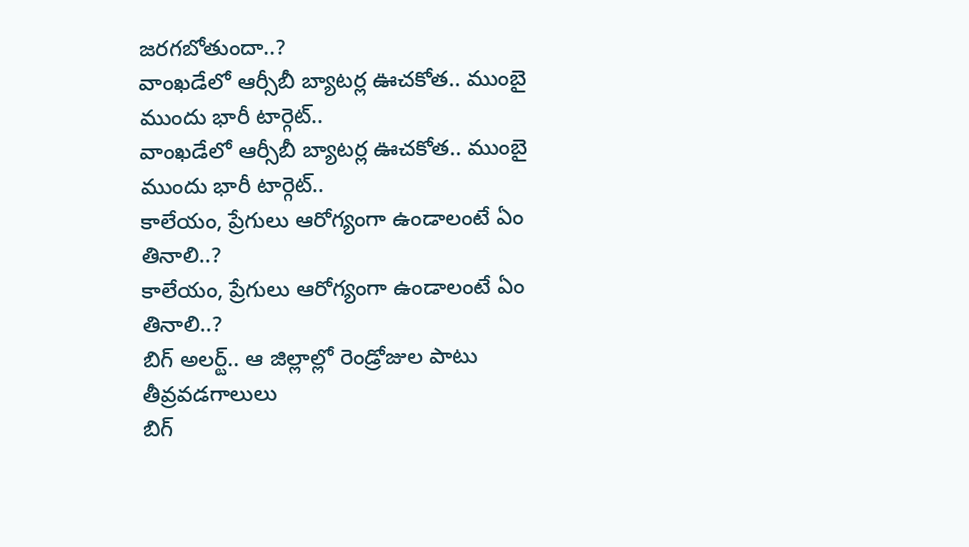జరగబోతుందా..?
వాంఖడేలో ఆర్సీబీ బ్యాటర్ల ఊచకోత.. ముంబై ముందు భారీ టార్గెట్..
వాంఖడేలో ఆర్సీబీ బ్యాటర్ల ఊచకోత.. ముంబై ముందు భారీ టార్గెట్..
కాలేయం, ప్రేగులు ఆరోగ్యంగా ఉండాలంటే ఏం తినాలి..?
కాలేయం, ప్రేగులు ఆరోగ్యంగా ఉండాలంటే ఏం తినాలి..?
బిగ్‌ అలర్ట్.. ఆ జిల్లాల్లో రెండ్రోజుల పాటు తీవ్రవడగాలులు
బిగ్‌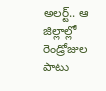అలర్ట్.. ఆ జిల్లాల్లో రెండ్రోజుల పాటు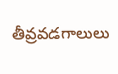తీవ్రవడగాలులు